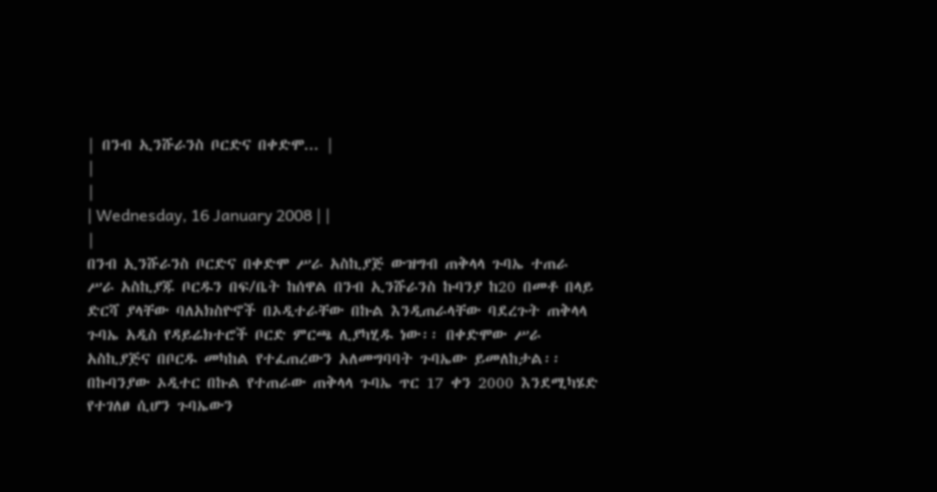| በንብ ኢንሹራንስ ቦርድና በቀድሞ... |
|
|
| Wednesday, 16 January 2008 | |
|
በንብ ኢንሹራንስ ቦርድና በቀድሞ ሥራ አስኪያጅ ውዝግብ ጠቅላላ ጉባኤ ተጠራ ሥራ አስኪያጁ ቦርዱን በፍ/ቤት ከሰዋል በንብ ኢንሹራንስ ኩባንያ ከ20 በመቶ በላይ ድርሻ ያላቸው ባለአክስዮኖች በኦዲተራቸው በኩል እንዲጠራላቸው ባደረጉት ጠቅላላ ጉባኤ አዲስ የዳይሬክተሮች ቦርድ ምርጫ ሊያካሂዱ ነው፡፡ በቀድሞው ሥራ አስኪያጅና በቦርዱ መካከል የተፈጠረውን አለመግባባት ጉባኤው ይመለከታል፡፡ በኩባንያው ኦዲተር በኩል የተጠራው ጠቅላላ ጉባኤ ጥር 17 ቀን 2000 እንደሚካሄድ የተገለፀ ሲሆን ጉባኤውን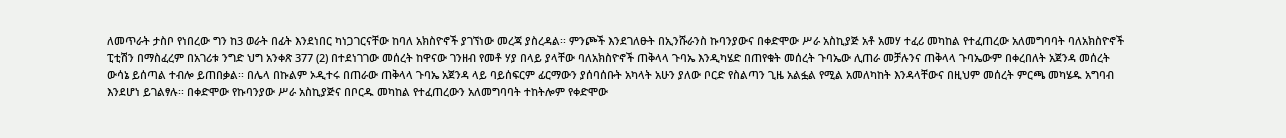ለመጥራት ታስቦ የነበረው ግን ከ3 ወራት በፊት እንደነበር ካነጋገርናቸው ከባለ አክስዮኖች ያገኘነው መረጃ ያስረዳል፡፡ ምንጮች እንደገለፁት በኢንሹራንስ ኩባንያውና በቀድሞው ሥራ አስኪያጅ አቶ አመሃ ተፈሪ መካከል የተፈጠረው አለመግባባት ባለአክስዮኖች ፒቲሽን በማስፈረም በአገሪቱ ንግድ ህግ አንቀጽ 377 (2) በተደነገገው መሰረት ከዋናው ገንዘብ የመቶ ሃያ በላይ ያላቸው ባለአክስዮኖች ጠቅላላ ጉባኤ እንዲካሄድ በጠየቁት መሰረት ጉባኤው ሊጠራ መቻሉንና ጠቅላላ ጉባኤውም በቀረበለት አጀንዳ መሰረት ውሳኔ ይሰጣል ተብሎ ይጠበቃል፡፡ በሌላ በኩልም ኦዲተሩ በጠራው ጠቅላላ ጉባኤ አጀንዳ ላይ ባይሰፍርም ፊርማውን ያሰባሰቡት አካላት አሁን ያለው ቦርድ የስልጣን ጊዜ አልፏል የሚል አመለካከት እንዳላቸውና በዚህም መሰረት ምርጫ መካሄዱ አግባብ እንደሆነ ይገልፃሉ፡፡ በቀድሞው የኩባንያው ሥራ አስኪያጅና በቦርዱ መካከል የተፈጠረውን አለመግባባት ተከትሎም የቀድሞው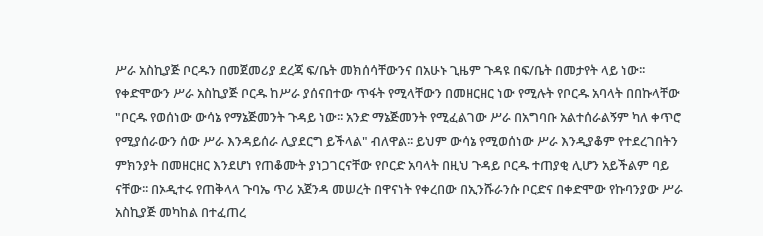ሥራ አስኪያጅ ቦርዱን በመጀመሪያ ደረጃ ፍ/ቤት መክሰሳቸውንና በአሁኑ ጊዜም ጉዳዩ በፍ/ቤት በመታየት ላይ ነው፡፡ የቀድሞውን ሥራ አስኪያጅ ቦርዱ ከሥራ ያሰናበተው ጥፋት የሚላቸውን በመዘርዘር ነው የሚሉት የቦርዱ አባላት በበኩላቸው "ቦርዱ የወሰነው ውሳኔ የማኔጅመንት ጉዳይ ነው፡፡ አንድ ማኔጅመንት የሚፈልገው ሥራ በአግባቡ አልተሰራልኝም ካለ ቀጥሮ የሚያሰራውን ሰው ሥራ እንዳይሰራ ሊያደርግ ይችላል" ብለዋል፡፡ ይህም ውሳኔ የሚወሰነው ሥራ እንዲያቆም የተደረገበትን ምክንያት በመዘርዘር እንደሆነ የጠቆሙት ያነጋገርናቸው የቦርድ አባላት በዚህ ጉዳይ ቦርዱ ተጠያቂ ሊሆን አይችልም ባይ ናቸው፡፡ በኦዲተሩ የጠቅላላ ጉባኤ ጥሪ አጀንዳ መሠረት በዋናነት የቀረበው በኢንሹራንሱ ቦርድና በቀድሞው የኩባንያው ሥራ አስኪያጅ መካከል በተፈጠረ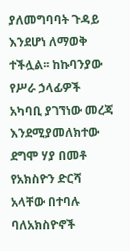ያለመግባባት ጉዳይ እንደሆነ ለማወቅ ተችሏል፡፡ ከኩባንያው የሥራ ኃላፊዎች አካባቢ ያገኘነው መረጃ እንደሚያመለክተው ደግሞ ሃያ በመቶ የአክስዮን ድርሻ አላቸው በተባሉ ባለአክስዮኖች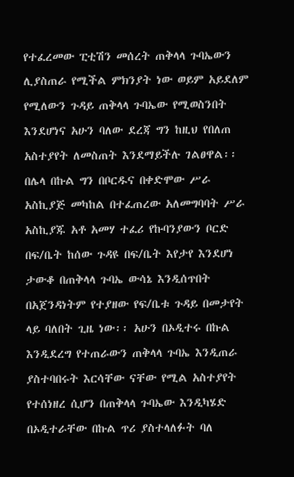የተፈረመው ፒቲሽን መሰረት ጠቅላላ ጉባኤውን ሊያስጠራ የሚችል ምክንያት ነው ወይም አይደለም የሚለውን ጉዳይ ጠቅላላ ጉባኤው የሚወስንበት እንደሆነና አሁን ባለው ደረጃ ግን ከዚህ የበለጠ አስተያየት ለመስጠት እንደማይችሉ ገልፀዋል፡፡ በሌላ በኩል ግን በቦርዱና በቀድሞው ሥራ አስኪያጅ መካከል በተፈጠረው አለመግባባት ሥራ አስኪያጁ አቶ አመሃ ተፈሪ የኩባንያውን ቦርድ በፍ/ቤት ከሰው ጉዳዩ በፍ/ቤት እየታየ እንደሆነ ታውቆ በጠቅላላ ጉባኤ ውሳኔ እንዲሰጥበት በአጀንዳነትም የተያዘው የፍ/ቤቱ ጉዳይ በመታየት ላይ ባለበት ጊዜ ነው፡፡ አሁን በኦዲተሩ በኩል እንዲደረግ የተጠራውን ጠቅላላ ጉባኤ እንዲጠራ ያስተባበሩት እርሳቸው ናቸው የሚል አስተያየት የተሰነዘረ ሲሆን በጠቅላላ ጉባኤው እንዲካሄድ በኦዲተራቸው በኩል ጥሪ ያስተላለፉት ባለ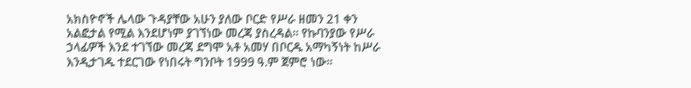አክስዮኖች ሌላው ጉዳያቸው አሁን ያለው ቦርድ የሥራ ዘመን 21 ቀን አልፎታል የሚል እንደሆነም ያገኘነው መረጃ ያስረዳል፡፡ የኩባንያው የሥራ ኃላፊዎች እንደ ተገኘው መረጃ ደግሞ አቶ አመሃ በቦርዱ አማካኝነት ከሥራ እንዲታገዱ ተደርገው የነበሩት ግንቦት 1999 ዓ.ም ጀምሮ ነው፡፡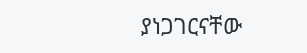ያነጋገርናቸው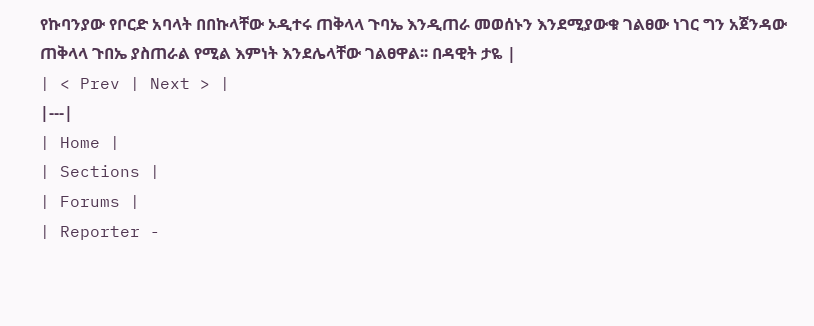የኩባንያው የቦርድ አባላት በበኩላቸው ኦዲተሩ ጠቅላላ ጉባኤ እንዲጠራ መወሰኑን እንደሚያውቁ ገልፀው ነገር ግን አጀንዳው ጠቅላላ ጉበኤ ያስጠራል የሚል እምነት እንደሌላቸው ገልፀዋል፡፡ በዳዊት ታዬ |
| < Prev | Next > |
|---|
| Home |
| Sections |
| Forums |
| Reporter -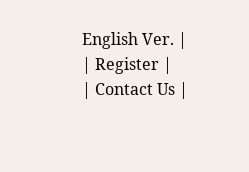English Ver. |
| Register |
| Contact Us |